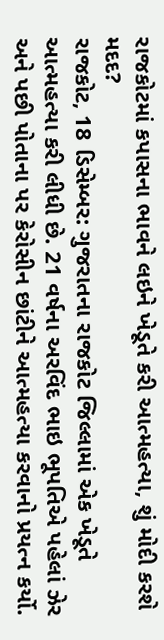રાજકોટમાં કપાસના ભાવને લઇને ખેડૂતે કરી આત્મહત્યા, શું મોદી કરશે મદદ?
રાજકોટ, 18 ડિસેમ્બર: ગુજરાતના રાજકોટ જિલ્લામાં એક ખેડૂતે આત્મહત્યા કરી લીધી છે. 21 વર્ષના અરવિંદ ભાઇ ભૂપતિએ પહેલાં ઝેર અને પછી પોતાના પર કેરોસીન છાંટીને આત્મહત્યા કરવાનો પ્રયત્ન કર્યો.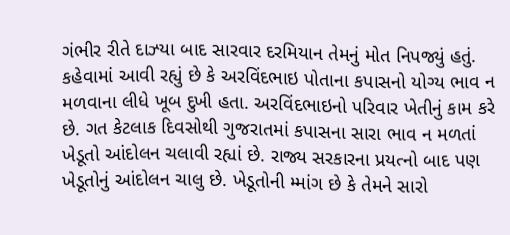ગંભીર રીતે દાઝ્યા બાદ સારવાર દરમિયાન તેમનું મોત નિપજ્યું હતું.
કહેવામાં આવી રહ્યું છે કે અરવિંદભાઇ પોતાના કપાસનો યોગ્ય ભાવ ન મળવાના લીધે ખૂબ દુખી હતા. અરવિંદભાઇનો પરિવાર ખેતીનું કામ કરે છે. ગત કેટલાક દિવસોથી ગુજરાતમાં કપાસના સારા ભાવ ન મળતાં ખેડૂતો આંદોલન ચલાવી રહ્યાં છે. રાજ્ય સરકારના પ્રયત્નો બાદ પણ ખેડૂતોનું આંદોલન ચાલુ છે. ખેડૂતોની મ્માંગ છે કે તેમને સારો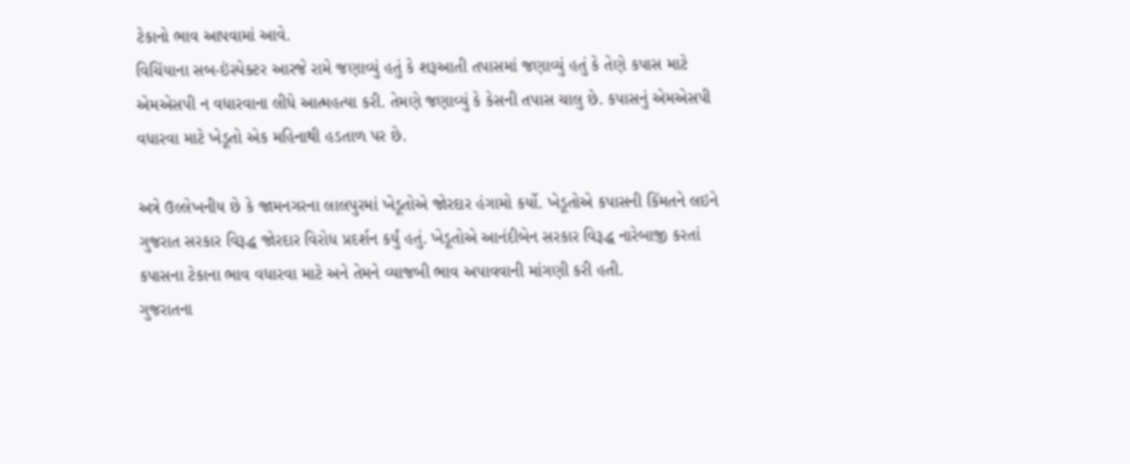ટેકાનો ભાવ આપવામાં આવે.
વિચિંયાના સબ-ઇંસ્પેક્ટર આરજે રામે જણાવ્યું હતું કે શરૂઆતી તપાસમાં જણાવ્યું હતું કે તેણે કપાસ માટે એમએસપી ન વધારવાના લીધે આત્મહત્યા કરી. તેમણે જણાવ્યું કે કેસની તપાસ ચાલુ છે. કપાસનું એમએસપી વધારવા માટે ખેડૂતો એક મહિનાથી હડતાળ પર છે.

અત્રે ઉલ્લેખનીય છે કે જામનગરના લાલપુરમાં ખેડૂતોએ જોરદાર હંગામો કર્યો. ખેડૂતોએ કપાસની કિંમતને લઇને ગુજરાત સરકાર વિરૂદ્ધ જોરદાર વિરોધ પ્રદર્શન કર્યું હતું. ખેડૂતોએ આનંદીબેન સરકાર વિરૂદ્ધ નારેબાજી કરતાં કપાસના ટેકાના ભાવ વધારવા માટે અને તેમને વ્યાજબી ભાવ અપાવવાની માંગણી કરી હતી.
ગુજરાતના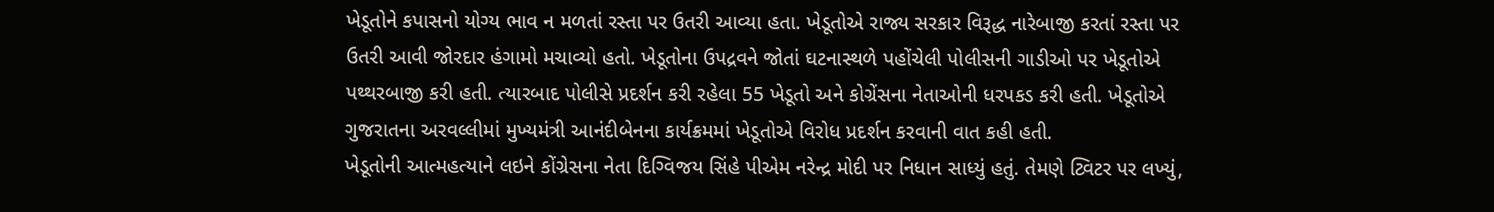ખેડૂતોને કપાસનો યોગ્ય ભાવ ન મળતાં રસ્તા પર ઉતરી આવ્યા હતા. ખેડૂતોએ રાજ્ય સરકાર વિરૂદ્ધ નારેબાજી કરતાં રસ્તા પર ઉતરી આવી જોરદાર હંગામો મચાવ્યો હતો. ખેડૂતોના ઉપદ્રવને જોતાં ઘટનાસ્થળે પહોંચેલી પોલીસની ગાડીઓ પર ખેડૂતોએ પથ્થરબાજી કરી હતી. ત્યારબાદ પોલીસે પ્રદર્શન કરી રહેલા 55 ખેડૂતો અને કોગ્રેંસના નેતાઓની ધરપકડ કરી હતી. ખેડૂતોએ ગુજરાતના અરવલ્લીમાં મુખ્યમંત્રી આનંદીબેનના કાર્યક્રમમાં ખેડૂતોએ વિરોધ પ્રદર્શન કરવાની વાત કહી હતી.
ખેડૂતોની આત્મહત્યાને લઇને કોંગ્રેસના નેતા દિગ્વિજય સિંહે પીએમ નરેન્દ્ર મોદી પર નિધાન સાધ્યું હતું. તેમણે ટ્વિટર પર લખ્યું,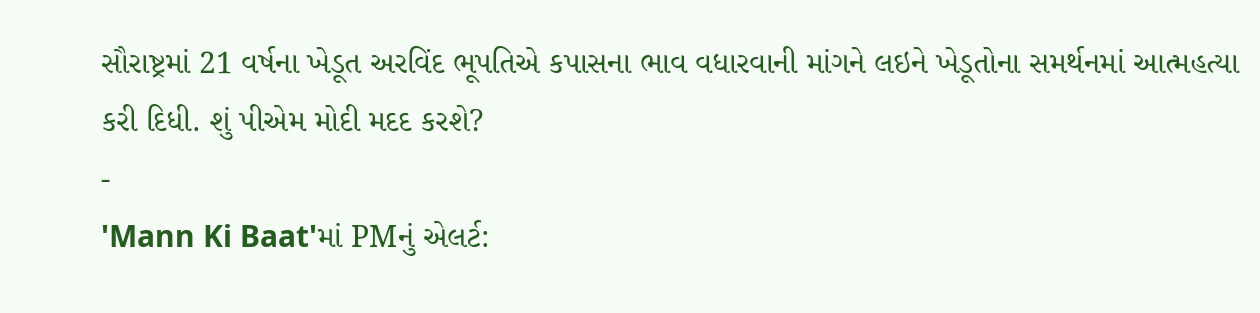સૌરાષ્ટ્રમાં 21 વર્ષના ખેડૂત અરવિંદ ભૂપતિએ કપાસના ભાવ વધારવાની માંગને લઇને ખેડૂતોના સમર્થનમાં આત્મહત્યા કરી દિધી. શું પીએમ મોદી મદદ કરશે?
-
'Mann Ki Baat'માં PMનું એલર્ટ: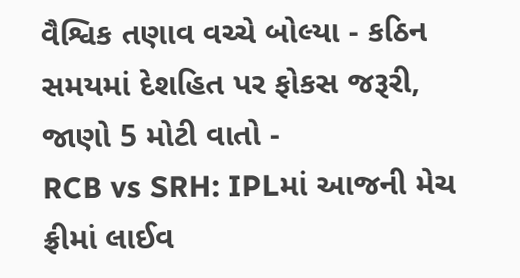વૈશ્વિક તણાવ વચ્ચે બોલ્યા - કઠિન સમયમાં દેશહિત પર ફોકસ જરૂરી, જાણો 5 મોટી વાતો -
RCB vs SRH: IPLમાં આજની મેચ ફ્રીમાં લાઈવ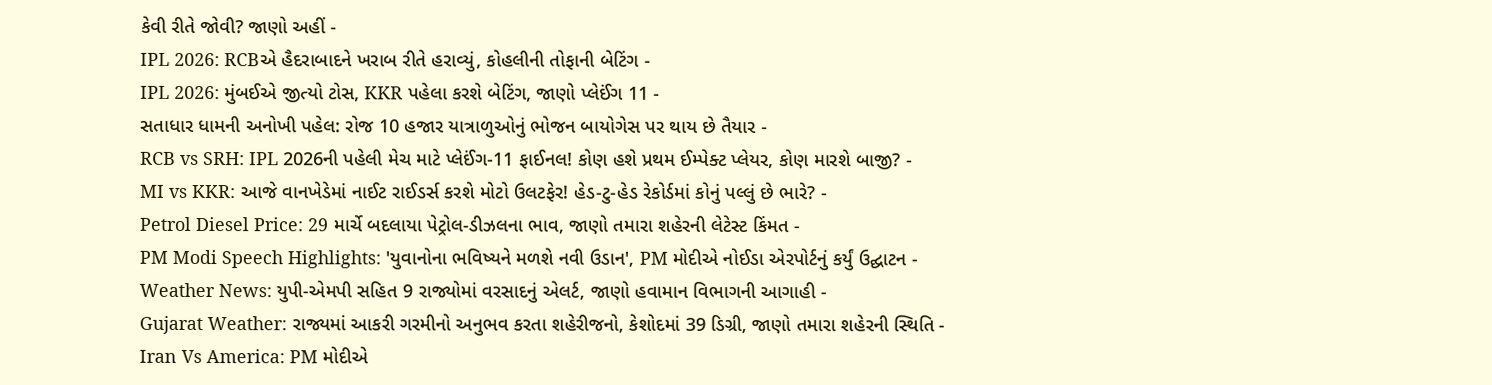કેવી રીતે જોવી? જાણો અહીં -
IPL 2026: RCBએ હૈદરાબાદને ખરાબ રીતે હરાવ્યું, કોહલીની તોફાની બેટિંગ -
IPL 2026: મુંબઈએ જીત્યો ટોસ, KKR પહેલા કરશે બેટિંગ, જાણો પ્લેઈંગ 11 -
સતાધાર ધામની અનોખી પહેલ: રોજ 10 હજાર યાત્રાળુઓનું ભોજન બાયોગેસ પર થાય છે તૈયાર -
RCB vs SRH: IPL 2026ની પહેલી મેચ માટે પ્લેઈંગ-11 ફાઈનલ! કોણ હશે પ્રથમ ઈમ્પેક્ટ પ્લેયર, કોણ મારશે બાજી? -
MI vs KKR: આજે વાનખેડેમાં નાઈટ રાઈડર્સ કરશે મોટો ઉલટફેર! હેડ-ટુ-હેડ રેકોર્ડમાં કોનું પલ્લું છે ભારે? -
Petrol Diesel Price: 29 માર્ચે બદલાયા પેટ્રોલ-ડીઝલના ભાવ, જાણો તમારા શહેરની લેટેસ્ટ કિંમત -
PM Modi Speech Highlights: 'યુવાનોના ભવિષ્યને મળશે નવી ઉડાન', PM મોદીએ નોઈડા એરપોર્ટનું કર્યું ઉદ્ઘાટન -
Weather News: યુપી-એમપી સહિત 9 રાજ્યોમાં વરસાદનું એલર્ટ, જાણો હવામાન વિભાગની આગાહી -
Gujarat Weather: રાજ્યમાં આકરી ગરમીનો અનુભવ કરતા શહેરીજનો, કેશોદમાં 39 ડિગ્રી, જાણો તમારા શહેરની સ્થિતિ -
Iran Vs America: PM મોદીએ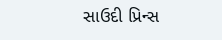સાઉદી પ્રિન્સ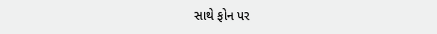સાથે ફોન પર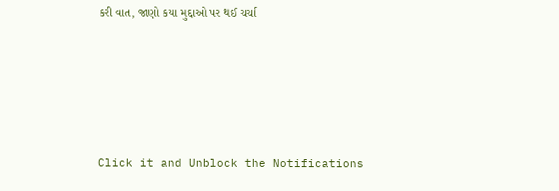કરી વાત, જાણો કયા મુદ્દાઓ પર થઈ ચર્ચા






Click it and Unblock the Notifications